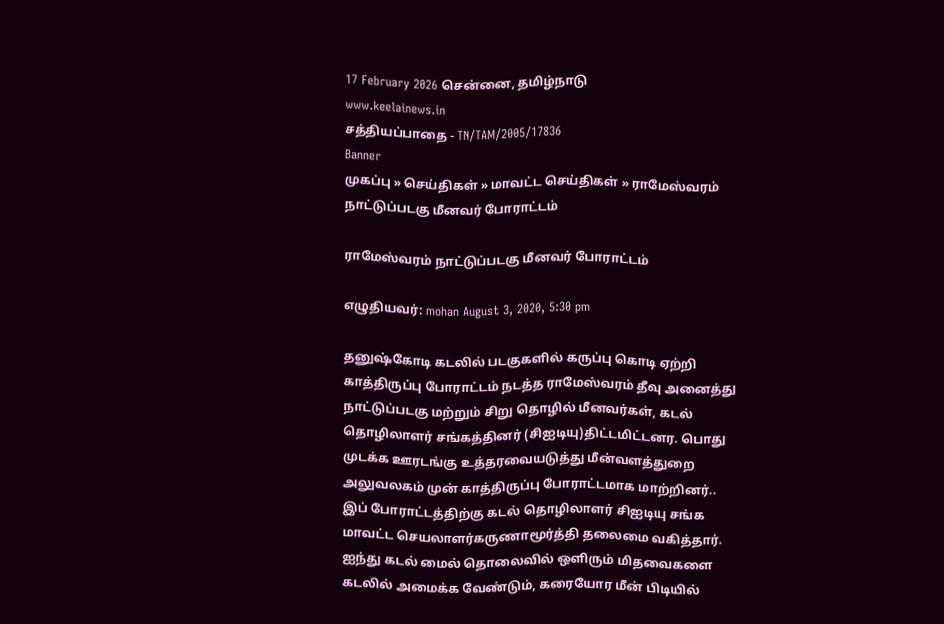17 February 2026 சென்னை, தமிழ்நாடு
www.keelainews.in
சத்தியப்பாதை - TN/TAM/2005/17836
Banner
முகப்பு » செய்திகள் » மாவட்ட செய்திகள் » ராமேஸ்வரம் நாட்டுப்படகு மீனவர் போராட்டம்

ராமேஸ்வரம் நாட்டுப்படகு மீனவர் போராட்டம்

எழுதியவர்: mohan August 3, 2020, 5:30 pm

தனுஷ்கோடி கடலில் படகுகளில் கருப்பு கொடி ஏற்றி காத்திருப்பு போராட்டம் நடத்த ராமேஸ்வரம் தீவு அனைத்து நாட்டுப்படகு மற்றும் சிறு தொழில் மீனவர்கள், கடல் தொழிலாளர் சங்கத்தினர் (சிஐடியு)திட்டமிட்டனர. பொது முடக்க ஊரடங்கு உத்தரவையடுத்து மீன்வளத்துறை அலுவலகம் முன் காத்திருப்பு போராட்டமாக மாற்றினர்.. இப் போராட்டத்திற்கு கடல் தொழிலாளர் சிஐடியு சங்க மாவட்ட செயலாளர்கருணாமூர்த்தி தலைமை வகித்தார். ஐந்து கடல் மைல் தொலைவில் ஒளிரும் மிதவைகளை கடலில் அமைக்க வேண்டும், கரையோர மீன் பிடியில்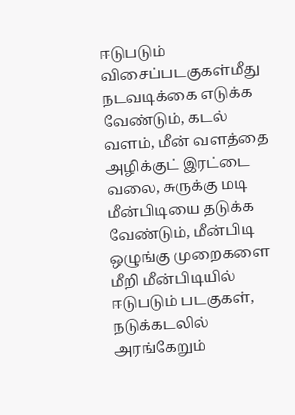ஈடுபடும் விசைப்படகுகள்மீது நடவடிக்கை எடுக்க வேண்டும், கடல் வளம், மீன் வளத்தை அழிக்குட் இரட்டை வலை, சுருக்கு மடி மீன்பிடியை தடுக்க வேண்டும், மீன்பிடி ஒழுங்கு முறைகளை மீறி மீன்பிடியில் ஈடுபடும் படகுகள், நடுக்கடலில் அரங்கேறும்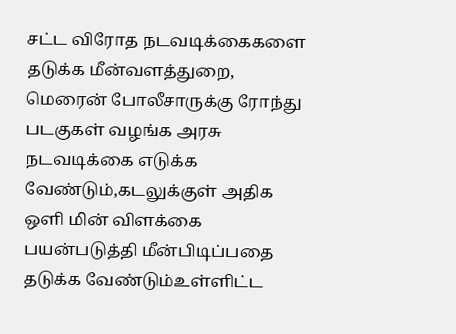சட்ட விரோத நடவடிக்கைகளை தடுக்க மீன்வளத்துறை, மெரைன் போலீசாருக்கு ரோந்து படகுகள் வழங்க அரசு நடவடிக்கை எடுக்க வேண்டும்,கடலுக்குள் அதிக ஒளி மின் விளக்கை பயன்படுத்தி மீன்பிடிப்பதை தடுக்க வேண்டும்உள்ளிட்ட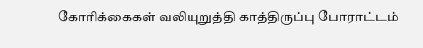கோரிக்கைகள் வலியுறுத்தி காத்திருப்பு போராட்டம்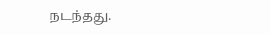நடந்தது.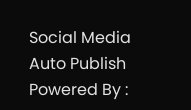Social Media Auto Publish Powered By :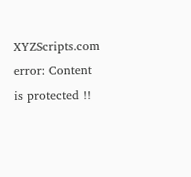XYZScripts.com
error: Content is protected !!